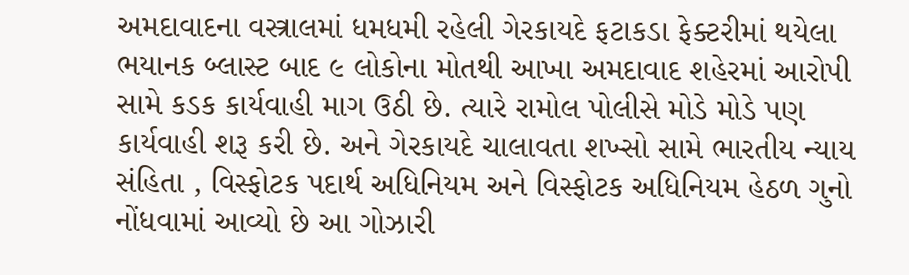અમદાવાદના વસ્ત્રાલમાં ધમધમી રહેલી ગેરકાયદે ફટાકડા ફેક્ટરીમાં થયેલા ભયાનક બ્લાસ્ટ બાદ ૯ લોકોના મોતથી આખા અમદાવાદ શહેરમાં આરોપી સામે કડક કાર્યવાહી માગ ઉઠી છે. ત્યારે રામોલ પોલીસે મોડે મોડે પણ કાર્યવાહી શરૂ કરી છે. અને ગેરકાયદે ચાલાવતા શખ્સો સામે ભારતીય ન્યાય સંહિતા , વિસ્ફોટક પદાર્થ અધિનિયમ અને વિસ્ફોટક અધિનિયમ હેઠળ ગુનો નોંધવામાં આવ્યો છે આ ગોઝારી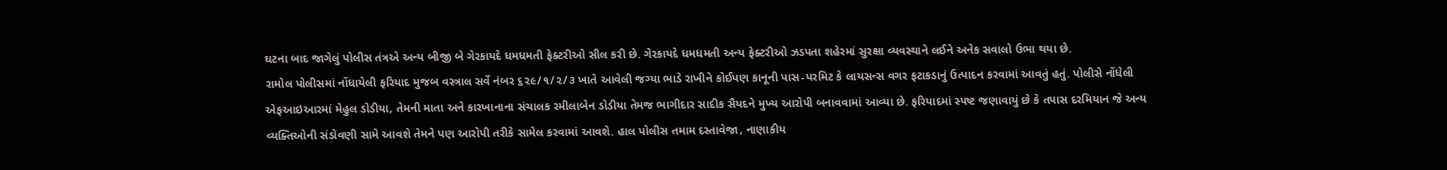ઘટના બાદ જાગેલું પોલીસ તંત્રએ અન્ય બીજી બે ગેરકાયદે ધમધમતી ફેક્ટરીઓ સીલ કરી છે. ગેરકાયદે ધમધમતી અન્ય ફેક્ટરીઓ ઝડપતા શહેરમાં સુરક્ષા વ્યવસ્થાને લઈને અનેક સવાલો ઉભા થયા છે.
રામોલ પોલીસમાં નોંધાયેલી ફરિયાદ મુજબ વસ્ત્રાલ સર્વે નંબર ૬૨૯/૧/૨/૩ ખાતે આવેલી જગ્યા ભાડે રાખીને કોઈપણ કાનૂની પાસ-પરમિટ કે લાયસન્સ વગર ફટાકડાનું ઉત્પાદન કરવામાં આવતું હતું. પોલીસે નોંધેલી એફઆઇઆરમાં મેહુલ ડોડીયા, તેમની માતા અને કારખાનાના સંચાલક રમીલાબેન ડોડીયા તેમજ ભાગીદાર સાદીક સૈયદને મુખ્ય આરોપી બનાવવામાં આવ્યા છે. ફરિયાદમાં સ્પષ્ટ જણાવાયું છે કે તપાસ દરમિયાન જે અન્ય વ્યક્તિઓની સંડોવણી સામે આવશે તેમને પણ આરોપી તરીકે સામેલ કરવામાં આવશે. હાલ પોલીસ તમામ દસ્તાવેજા, નાણાકીય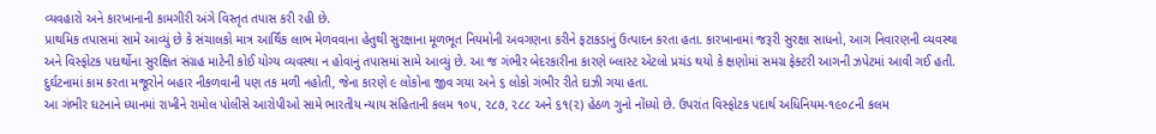વ્યવહારો અને કારખાનાની કામગીરી અંગે વિસ્તૃત તપાસ કરી રહી છે.
પ્રાથમિક તપાસમાં સામે આવ્યું છે કે સંચાલકો માત્ર આર્થિક લાભ મેળવવાના હેતુથી સુરક્ષાના મૂળભૂત નિયમોની અવગણના કરીને ફટાકડાનું ઉત્પાદન કરતા હતા. કારખાનામાં જરૂરી સુરક્ષા સાધનો, આગ નિવારણની વ્યવસ્થા અને વિસ્ફોટક પદાર્થોના સુરક્ષિત સંગ્રહ માટેની કોઈ યોગ્ય વ્યવસ્થા ન હોવાનું તપાસમાં સામે આવ્યું છે. આ જ ગંભીર બેદરકારીના કારણે બ્લાસ્ટ એટલો પ્રચંડ થયો કે ક્ષણોમાં સમગ્ર ફેક્ટરી આગની ઝપેટમાં આવી ગઈ હતી. દુર્ઘટનામાં કામ કરતા મજૂરોને બહાર નીકળવાની પણ તક મળી નહોતી, જેના કારણે ૯ લોકોના જીવ ગયા અને ૬ લોકો ગંભીર રીતે દાઝી ગયા હતા.
આ ગંભીર ઘટનાને ધ્યાનમાં રાખીને રામોલ પોલીસે આરોપીઓ સામે ભારતીય ન્યાય સંહિતાની કલમ ૧૦૫, ૨૮૭, ૨૮૮ અને ૬૧(૨) હેઠળ ગુનો નોંધ્યો છે. ઉપરાંત વિસ્ફોટક પદાર્થ અધિનિયમ-૧૯૦૮ની કલમ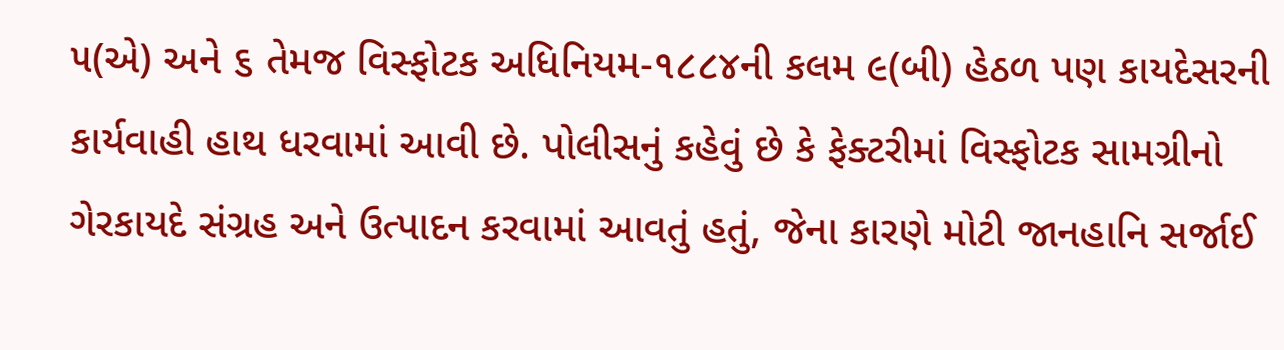૫(એ) અને ૬ તેમજ વિસ્ફોટક અધિનિયમ-૧૮૮૪ની કલમ ૯(બી) હેઠળ પણ કાયદેસરની કાર્યવાહી હાથ ધરવામાં આવી છે. પોલીસનું કહેવું છે કે ફેક્ટરીમાં વિસ્ફોટક સામગ્રીનો ગેરકાયદે સંગ્રહ અને ઉત્પાદન કરવામાં આવતું હતું, જેના કારણે મોટી જાનહાનિ સર્જાઈ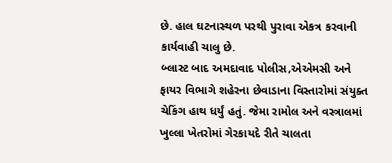છે. હાલ ઘટનાસ્થળ પરથી પુરાવા એકત્ર કરવાની કાર્યવાહી ચાલુ છે.
બ્લાસ્ટ બાદ અમદાવાદ પોલીસ,એએમસી અને ફાયર વિભાગે શહેરના છેવાડાના વિસ્તારોમાં સંયુક્ત ચેકિંગ હાથ ધર્યું હતું. જેમા રામોલ અને વસ્ત્રાલમાં ખુલ્લા ખેતરોમાં ગેરકાયદે રીતે ચાલતા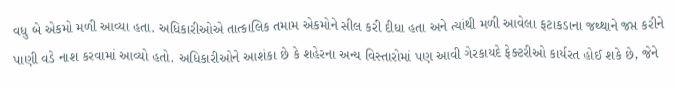વધુ બે એકમો મળી આવ્યા હતા. અધિકારીઓએ તાત્કાલિક તમામ એકમોને સીલ કરી દીધા હતા અને ત્યાંથી મળી આવેલા ફટાકડાના જથ્થાને જપ્ત કરીને પાણી વડે નાશ કરવામાં આવ્યો હતો. અધિકારીઓને આશંકા છે કે શહેરના અન્ય વિસ્તારોમાં પણ આવી ગેરકાયદે ફેક્ટરીઓ કાર્યરત હોઈ શકે છે, જેને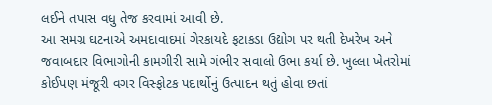લઈને તપાસ વધુ તેજ કરવામાં આવી છે.
આ સમગ્ર ઘટનાએ અમદાવાદમાં ગેરકાયદે ફટાકડા ઉદ્યોગ પર થતી દેખરેખ અને જવાબદાર વિભાગોની કામગીરી સામે ગંભીર સવાલો ઉભા કર્યા છે. ખુલ્લા ખેતરોમાં કોઈપણ મંજૂરી વગર વિસ્ફોટક પદાર્થોનું ઉત્પાદન થતું હોવા છતાં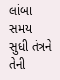લાંબા સમય સુધી તંત્રને તેની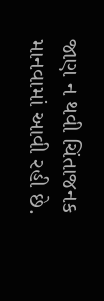જાણ ન થવી ચિંતાજનક માનવામાં આવી રહી છે.